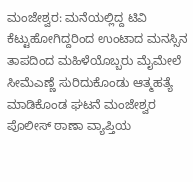ಮಂಜೇಶ್ವರ: ಮನೆಯಲ್ಲಿದ್ದ ಟಿವಿ ಕೆಟ್ಟುಹೋಗಿದ್ದರಿಂದ ಉಂಟಾದ ಮನಸ್ಸಿನ ತಾಪದಿಂದ ಮಹಿಳೆಯೊಬ್ಬರು ಮೈಮೇಲೆ ಸೀಮೆಎಣ್ಣೆ ಸುರಿದುಕೊಂಡು ಆತ್ಮಹತ್ಯೆ ಮಾಡಿಕೊಂಡ ಘಟನೆ ಮಂಜೇಶ್ವರ ಪೊಲೀಸ್ ಠಾಣಾ ವ್ಯಾಪ್ತಿಯ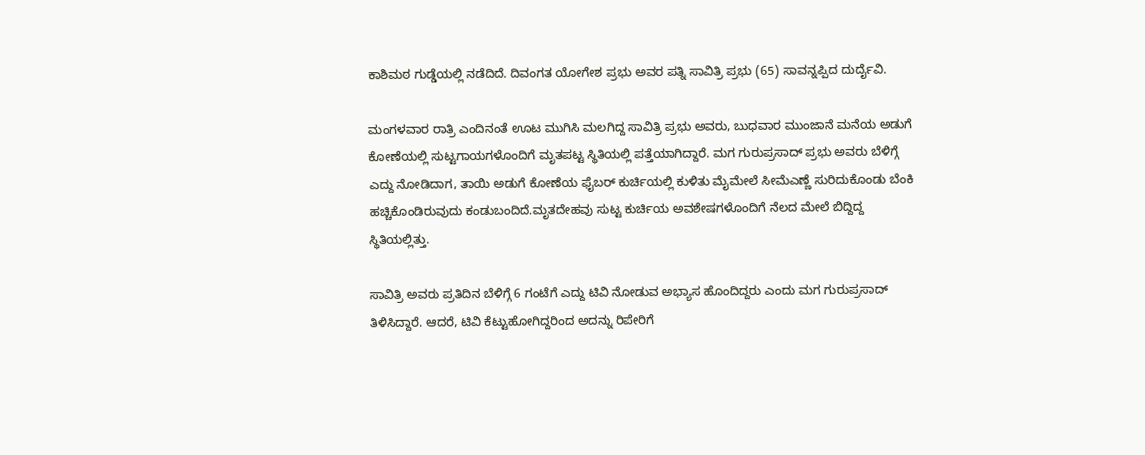ಕಾಶಿಮಠ ಗುಡ್ಡೆಯಲ್ಲಿ ನಡೆದಿದೆ. ದಿವಂಗತ ಯೋಗೇಶ ಪ್ರಭು ಅವರ ಪತ್ನಿ ಸಾವಿತ್ರಿ ಪ್ರಭು (65) ಸಾವನ್ನಪ್ಪಿದ ದುರ್ದೈವಿ.

ಮಂಗಳವಾರ ರಾತ್ರಿ ಎಂದಿನಂತೆ ಊಟ ಮುಗಿಸಿ ಮಲಗಿದ್ದ ಸಾವಿತ್ರಿ ಪ್ರಭು ಅವರು, ಬುಧವಾರ ಮುಂಜಾನೆ ಮನೆಯ ಅಡುಗೆ ಕೋಣೆಯಲ್ಲಿ ಸುಟ್ಟಗಾಯಗಳೊಂದಿಗೆ ಮೃತಪಟ್ಟ ಸ್ಥಿತಿಯಲ್ಲಿ ಪತ್ತೆಯಾಗಿದ್ದಾರೆ. ಮಗ ಗುರುಪ್ರಸಾದ್ ಪ್ರಭು ಅವರು ಬೆಳಿಗ್ಗೆ ಎದ್ದು ನೋಡಿದಾಗ, ತಾಯಿ ಅಡುಗೆ ಕೋಣೆಯ ಫೈಬರ್ ಕುರ್ಚಿಯಲ್ಲಿ ಕುಳಿತು ಮೈಮೇಲೆ ಸೀಮೆಎಣ್ಣೆ ಸುರಿದುಕೊಂಡು ಬೆಂಕಿ ಹಚ್ಚಿಕೊಂಡಿರುವುದು ಕಂಡುಬಂದಿದೆ.ಮೃತದೇಹವು ಸುಟ್ಟ ಕುರ್ಚಿಯ ಅವಶೇಷಗಳೊಂದಿಗೆ ನೆಲದ ಮೇಲೆ ಬಿದ್ದಿದ್ದ ಸ್ಥಿತಿಯಲ್ಲಿತ್ತು.

ಸಾವಿತ್ರಿ ಅವರು ಪ್ರತಿದಿನ ಬೆಳಿಗ್ಗೆ 6 ಗಂಟೆಗೆ ಎದ್ದು ಟಿವಿ ನೋಡುವ ಅಭ್ಯಾಸ ಹೊಂದಿದ್ದರು ಎಂದು ಮಗ ಗುರುಪ್ರಸಾದ್ ತಿಳಿಸಿದ್ದಾರೆ. ಆದರೆ, ಟಿವಿ ಕೆಟ್ಟುಹೋಗಿದ್ದರಿಂದ ಅದನ್ನು ರಿಪೇರಿಗೆ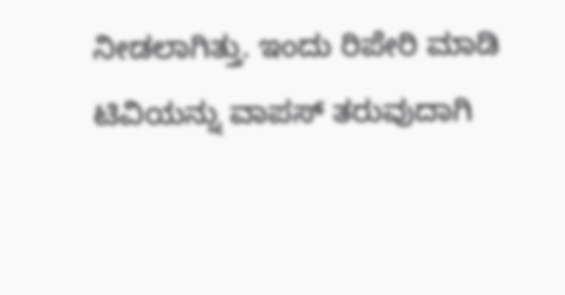ನೀಡಲಾಗಿತ್ತು. ಇಂದು ರಿಪೇರಿ ಮಾಡಿ ಟಿವಿಯನ್ನು ವಾಪಸ್ ತರುವುದಾಗಿ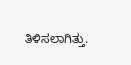ತಿಳಿಸಲಾಗಿತ್ತು.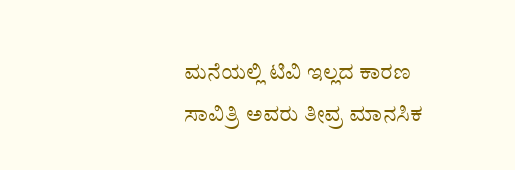ಮನೆಯಲ್ಲಿ ಟಿವಿ ಇಲ್ಲದ ಕಾರಣ ಸಾವಿತ್ರಿ ಅವರು ತೀವ್ರ ಮಾನಸಿಕ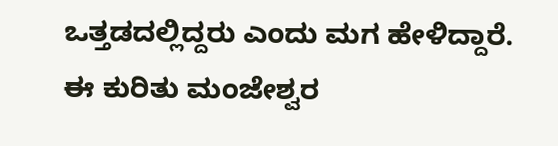ಒತ್ತಡದಲ್ಲಿದ್ದರು ಎಂದು ಮಗ ಹೇಳಿದ್ದಾರೆ.
ಈ ಕುರಿತು ಮಂಜೇಶ್ವರ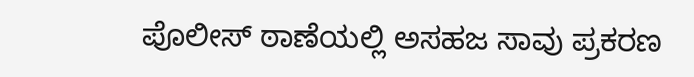ಪೊಲೀಸ್ ಠಾಣೆಯಲ್ಲಿ ಅಸಹಜ ಸಾವು ಪ್ರಕರಣ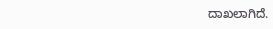ದಾಖಲಾಗಿದೆ.